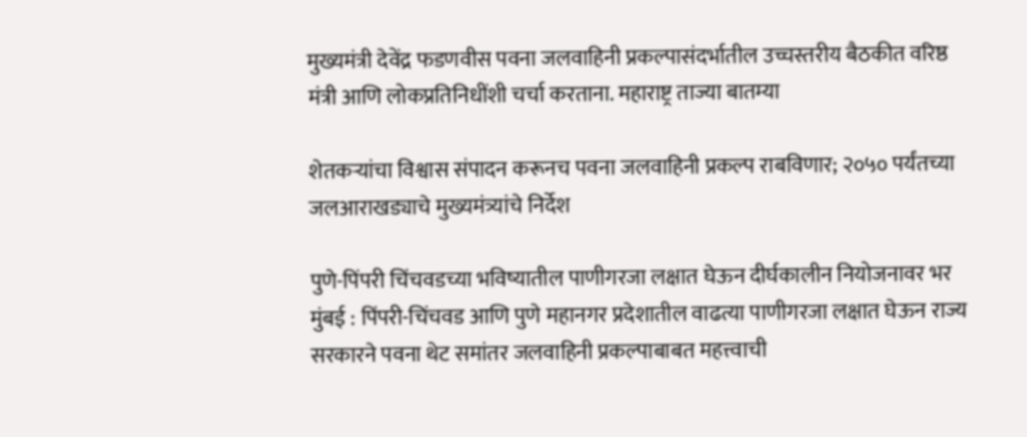मुख्यमंत्री देवेंद्र फडणवीस पवना जलवाहिनी प्रकल्पासंदर्भातील उच्चस्तरीय बैठकीत वरिष्ठ मंत्री आणि लोकप्रतिनिधींशी चर्चा करताना. महाराष्ट्र ताज्या बातम्या

शेतकऱ्यांचा विश्वास संपादन करूनच पवना जलवाहिनी प्रकल्प राबविणार; २०५० पर्यंतच्या जलआराखड्याचे मुख्यमंत्र्यांचे निर्देश

पुणे-पिंपरी चिंचवडच्या भविष्यातील पाणीगरजा लक्षात घेऊन दीर्घकालीन नियोजनावर भर मुंबई : पिंपरी-चिंचवड आणि पुणे महानगर प्रदेशातील वाढत्या पाणीगरजा लक्षात घेऊन राज्य सरकारने पवना थेट समांतर जलवाहिनी प्रकल्पाबाबत महत्त्वाची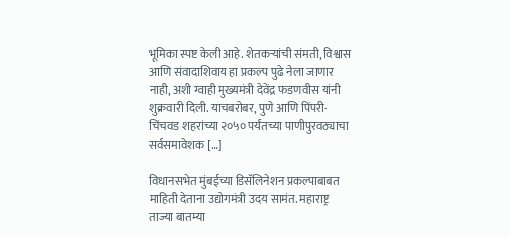भूमिका स्पष्ट केली आहे. शेतकऱ्यांची संमती, विश्वास आणि संवादाशिवाय हा प्रकल्प पुढे नेला जाणार नाही, अशी ग्वाही मुख्यमंत्री देवेंद्र फडणवीस यांनी शुक्रवारी दिली. याचबरोबर, पुणे आणि पिंपरी-चिंचवड शहरांच्या २०५० पर्यंतच्या पाणीपुरवठ्याचा सर्वसमावेशक […]

विधानसभेत मुंबईच्या डिसॅलिनेशन प्रकल्पाबाबत माहिती देताना उद्योगमंत्री उदय सामंत. महाराष्ट्र ताज्या बातम्या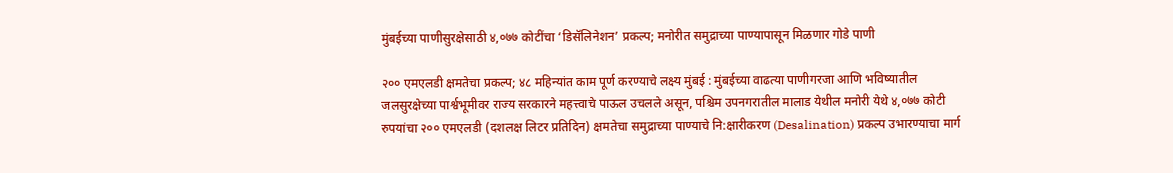मुंबईच्या पाणीसुरक्षेसाठी ४,०७७ कोटींचा ‘डिसॅलिनेशन’ प्रकल्प; मनोरीत समुद्राच्या पाण्यापासून मिळणार गोडे पाणी

२०० एमएलडी क्षमतेचा प्रकल्प; ४८ महिन्यांत काम पूर्ण करण्याचे लक्ष्य मुंबई : मुंबईच्या वाढत्या पाणीगरजा आणि भविष्यातील जलसुरक्षेच्या पार्श्वभूमीवर राज्य सरकारने महत्त्वाचे पाऊल उचलले असून, पश्चिम उपनगरातील मालाड येथील मनोरी येथे ४,०७७ कोटी रुपयांचा २०० एमएलडी (दशलक्ष लिटर प्रतिदिन) क्षमतेचा समुद्राच्या पाण्याचे नि:क्षारीकरण (Desalination) प्रकल्प उभारण्याचा मार्ग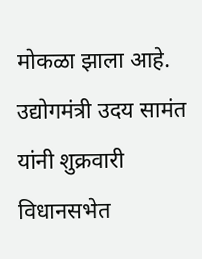मोकळा झाला आहे. उद्योगमंत्री उदय सामंत यांनी शुक्रवारी विधानसभेत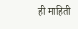ही माहिती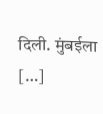दिली. मुंबईला […]